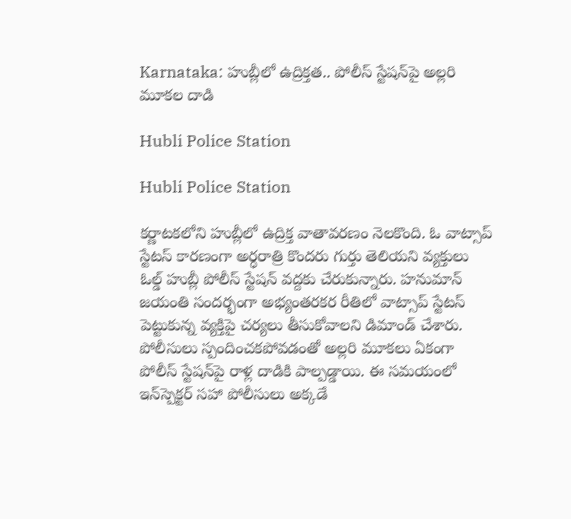Karnataka: హుబ్లీలో ఉద్రిక్తత.. పోలీస్ స్టేషన్‌పై అల్లరి మూకల దాడి

Hubli Police Station

Hubli Police Station

కర్ణాటకలోని హుబ్లీలో ఉద్రిక్త వాతావరణం నెలకొంది. ఓ వాట్సాప్ స్టేటస్ కారణంగా అర్ధరాత్రి కొందరు గుర్తు తెలియని వ్యక్తులు ఓల్డ్ హుబ్లీ పోలీస్ స్టేషన్ వద్దకు చేరుకున్నారు. హనుమాన్ జయంతి సందర్భంగా అభ్యంతరకర రీతిలో వాట్సాప్ స్టేటస్ పెట్టుకున్న వ్యక్తిపై చర్యలు తీసుకోవాలని డిమాండ్ చేశారు. పోలీసులు స్పందించకపోవడంతో అల్లరి మూకలు ఏకంగా పోలీస్ స్టేషన్‌పై రాళ్ల దాడికి పాల్పడ్డాయి. ఈ సమయంలో ఇన్‌స్పెక్టర్ సహా పోలీసులు అక్కడే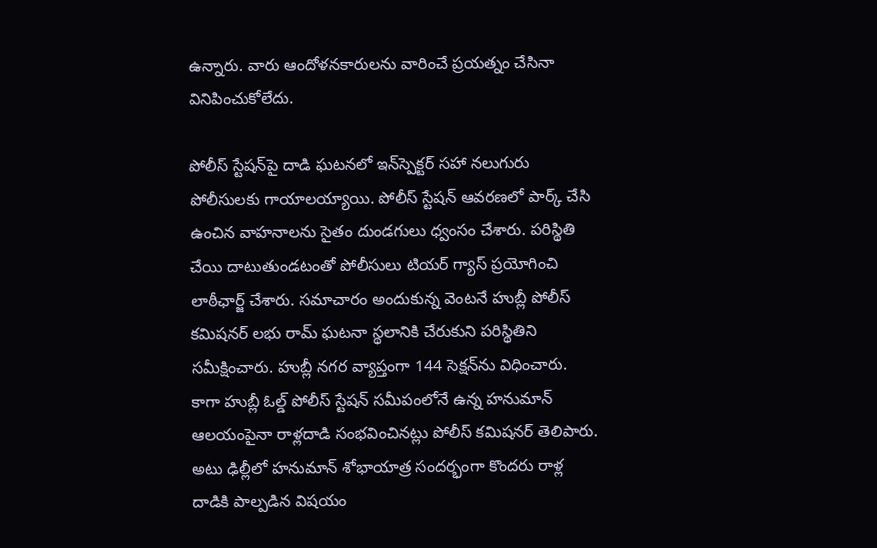ఉన్నారు. వారు ఆందోళనకారులను వారించే ప్రయత్నం చేసినా వినిపించుకోలేదు.

పోలీస్ స్టేషన్‌పై దాడి ఘటనలో ఇన్‌స్పెక్టర్ సహా నలుగురు పోలీసులకు గాయాలయ్యాయి. పోలీస్ స్టేషన్ ఆవరణలో పార్క్ చేసి ఉంచిన వాహనాలను సైతం దుండగులు ధ్వంసం చేశారు. పరిస్థితి చేయి దాటుతుండటంతో పోలీసులు టియర్ గ్యాస్ ప్రయోగించి లాఠీఛార్జ్ చేశారు. సమాచారం అందుకున్న వెంటనే హుబ్లీ పోలీస్ కమిషనర్ లభు రామ్ ఘటనా స్థలానికి చేరుకుని పరిస్థితిని సమీక్షించారు. హుబ్లీ నగర వ్యాప్తంగా 144 సెక్షన్‌ను విధించారు. కాగా హుబ్లీ ఓల్డ్ పోలీస్ స్టేషన్ సమీపంలోనే ఉన్న హనుమాన్ ఆలయంపైనా రాళ్లదాడి సంభవించినట్లు పోలీస్ కమిషనర్ తెలిపారు. అటు ఢిల్లీలో హనుమాన్ శోభాయాత్ర సందర్భంగా కొందరు రాళ్ల దాడికి పాల్పడిన విషయం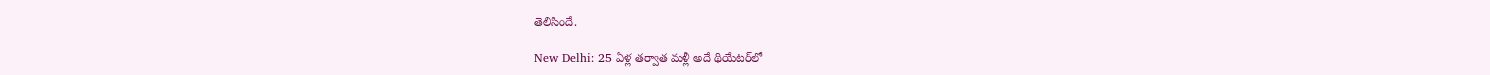తెలిసిందే.

New Delhi: 25 ఏళ్ల తర్వాత మళ్లీ అదే థియేటర్‌లో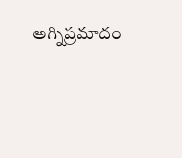అగ్నిప్రమాదం